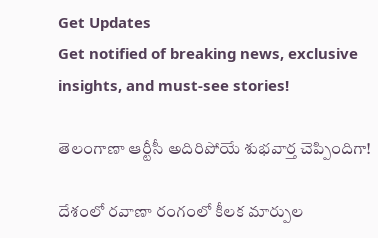Get Updates
Get notified of breaking news, exclusive insights, and must-see stories!

తెలంగాణా ఆర్టీసీ అదిరిపోయే శుభవార్త చెప్పిందిగా!

దేశంలో రవాణా రంగంలో కీలక మార్పుల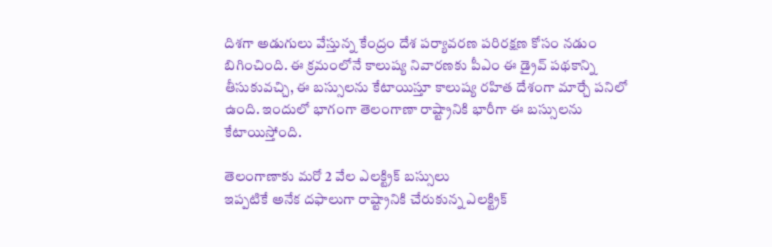దిశగా అడుగులు వేస్తున్న కేంద్రం దేశ పర్యావరణ పరిరక్షణ కోసం నడుం బిగించింది. ఈ క్రమంలోనే కాలుష్య నివారణకు పీఎం ఈ డ్రైవ్ పథకాన్ని తీసుకువచ్చి, ఈ బస్సులను కేటాయిస్తూ కాలుష్య రహిత దేశంగా మార్చే పనిలో ఉంది. ఇందులో భాగంగా తెలంగాణా రాష్ట్రానికి భారీగా ఈ బస్సులను కేటాయిస్తోంది.

తెలంగాణాకు మరో 2 వేల ఎలక్ట్రిక్ బస్సులు
ఇప్పటికే అనేక దఫాలుగా రాష్ట్రానికి చేరుకున్న ఎలక్ట్రిక్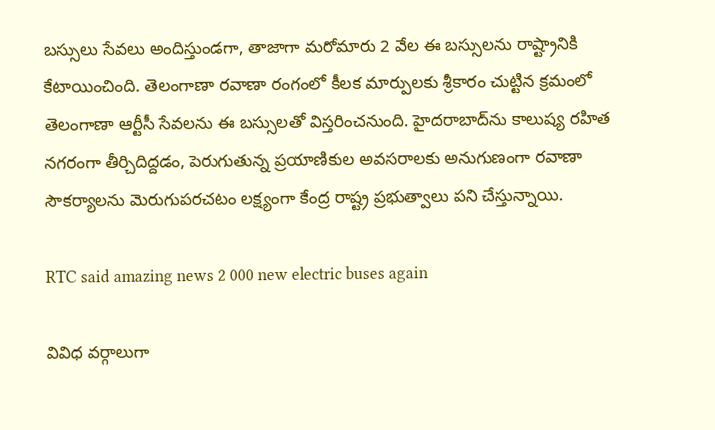బస్సులు సేవలు అందిస్తుండగా, తాజాగా మరోమారు 2 వేల ఈ బస్సులను రాష్ట్రానికి కేటాయించింది. తెలంగాణా రవాణా రంగంలో కీలక మార్పులకు శ్రీకారం చుట్టిన క్రమంలో తెలంగాణా ఆర్టీసీ సేవలను ఈ బస్సులతో విస్తరించనుంది. హైదరాబాద్‌ను కాలుష్య రహిత నగరంగా తీర్చిదిద్దడం, పెరుగుతున్న ప్రయాణికుల అవసరాలకు అనుగుణంగా రవాణా సౌకర్యాలను మెరుగుపరచటం లక్ష్యంగా కేంద్ర రాష్ట్ర ప్రభుత్వాలు పని చేస్తున్నాయి.

RTC said amazing news 2 000 new electric buses again

వివిధ వర్గాలుగా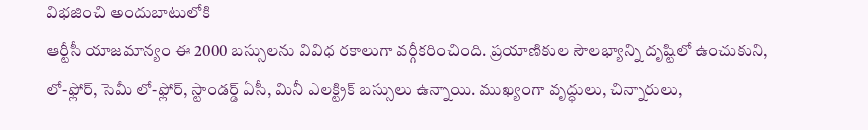విభజించి అందుబాటులోకి
ఆర్టీసీ యాజమాన్యం ఈ 2000 బస్సులను వివిధ రకాలుగా వర్గీకరించింది. ప్రయాణికుల సౌలభ్యాన్ని దృష్టిలో ఉంచుకుని, లో-ఫ్లోర్, సెమీ లో-ఫ్లోర్, స్టాండర్డ్ ఏసీ, మినీ ఎలక్ట్రిక్ బస్సులు ఉన్నాయి. ముఖ్యంగా వృద్ధులు, చిన్నారులు,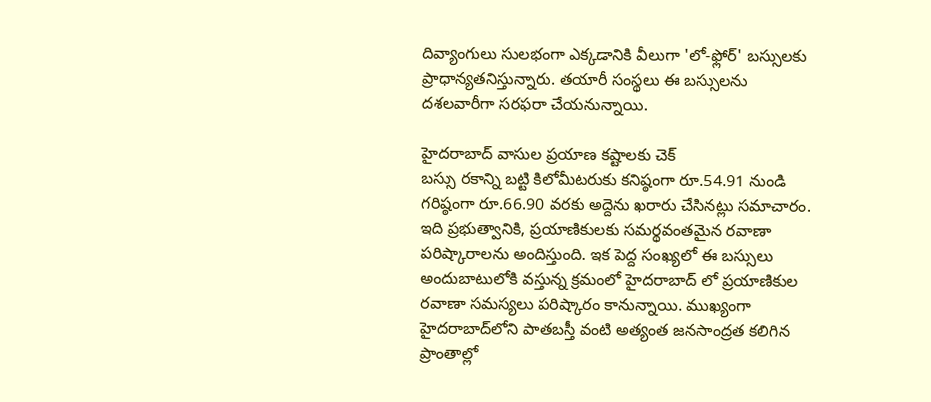దివ్యాంగులు సులభంగా ఎక్కడానికి వీలుగా 'లో-ఫ్లోర్' బస్సులకు ప్రాధాన్యతనిస్తున్నారు. తయారీ సంస్థలు ఈ బస్సులను దశలవారీగా సరఫరా చేయనున్నాయి.

హైదరాబాద్ వాసుల ప్రయాణ కష్టాలకు చెక్
బస్సు రకాన్ని బట్టి కిలోమీటరుకు కనిష్ఠంగా రూ.54.91 నుండి గరిష్ఠంగా రూ.66.90 వరకు అద్దెను ఖరారు చేసినట్లు సమాచారం. ఇది ప్రభుత్వానికి, ప్రయాణికులకు సమర్థవంతమైన రవాణా పరిష్కారాలను అందిస్తుంది. ఇక పెద్ద సంఖ్యలో ఈ బస్సులు అందుబాటులోకి వస్తున్న క్రమంలో హైదరాబాద్ లో ప్రయాణికుల రవాణా సమస్యలు పరిష్కారం కానున్నాయి. ముఖ్యంగా హైదరాబాద్‌లోని పాతబస్తీ వంటి అత్యంత జనసాంద్రత కలిగిన ప్రాంతాల్లో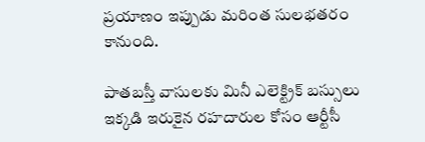ప్రయాణం ఇప్పుడు మరింత సులభతరం కానుంది.

పాతబస్తీ వాసులకు మినీ ఎలెక్ట్రిక్ బస్సులు
ఇక్కడి ఇరుకైన రహదారుల కోసం ఆర్టీసీ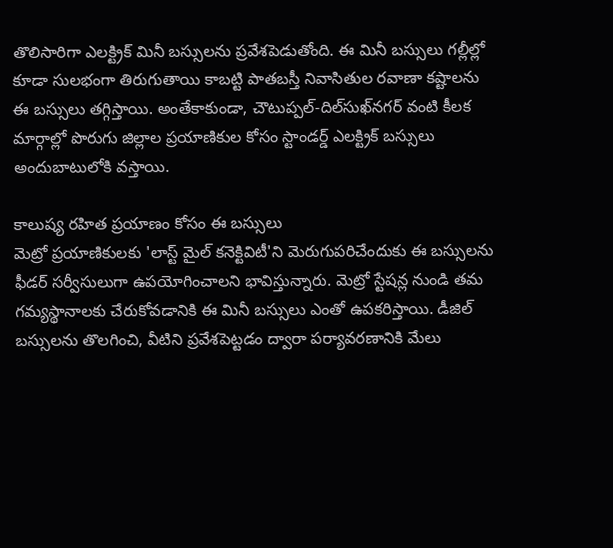తొలిసారిగా ఎలక్ట్రిక్ మినీ బస్సులను ప్రవేశపెడుతోంది. ఈ మినీ బస్సులు గల్లీల్లో కూడా సులభంగా తిరుగుతాయి కాబట్టి పాతబస్తీ నివాసితుల రవాణా కష్టాలను ఈ బస్సులు తగ్గిస్తాయి. అంతేకాకుండా, చౌటుప్పల్-దిల్‌సుఖ్‌నగర్ వంటి కీలక మార్గాల్లో పొరుగు జిల్లాల ప్రయాణికుల కోసం స్టాండర్డ్ ఎలక్ట్రిక్ బస్సులు అందుబాటులోకి వస్తాయి.

కాలుష్య రహిత ప్రయాణం కోసం ఈ బస్సులు
మెట్రో ప్రయాణికులకు 'లాస్ట్ మైల్ కనెక్టివిటీ'ని మెరుగుపరిచేందుకు ఈ బస్సులను ఫీడర్ సర్వీసులుగా ఉపయోగించాలని భావిస్తున్నారు. మెట్రో స్టేషన్ల నుండి తమ గమ్యస్థానాలకు చేరుకోవడానికి ఈ మినీ బస్సులు ఎంతో ఉపకరిస్తాయి. డీజిల్ బస్సులను తొలగించి, వీటిని ప్రవేశపెట్టడం ద్వారా పర్యావరణానికి మేలు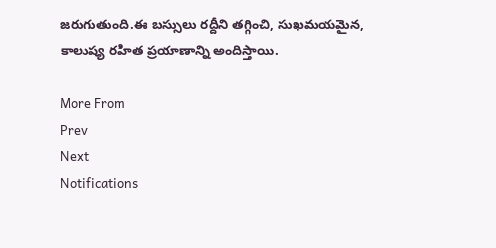జరుగుతుంది.ఈ బస్సులు రద్దీని తగ్గించి, సుఖమయమైన, కాలుష్య రహిత ప్రయాణాన్ని అందిస్తాయి.

More From
Prev
Next
Notifications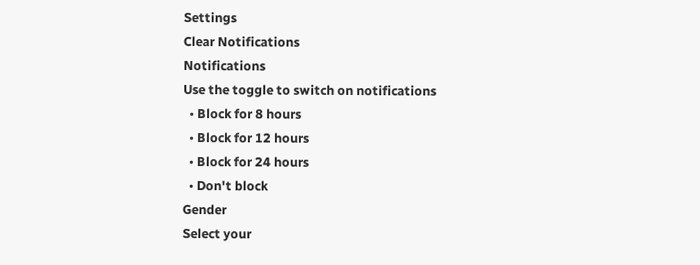Settings
Clear Notifications
Notifications
Use the toggle to switch on notifications
  • Block for 8 hours
  • Block for 12 hours
  • Block for 24 hours
  • Don't block
Gender
Select your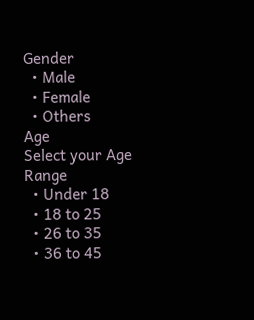Gender
  • Male
  • Female
  • Others
Age
Select your Age Range
  • Under 18
  • 18 to 25
  • 26 to 35
  • 36 to 45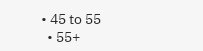• 45 to 55
  • 55+